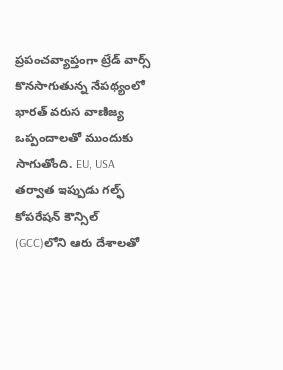ప్రపంచవ్యాప్తంగా ట్రేడ్ వార్స్ కొనసాగుతున్న నేపథ్యంలో భారత్ వరుస వాణిజ్య ఒప్పందాలతో ముందుకు సాగుతోంది. EU, USA తర్వాత ఇప్పుడు గల్ఫ్ కోపరేషన్ కౌన్సిల్ (GCC)లోని ఆరు దేశాలతో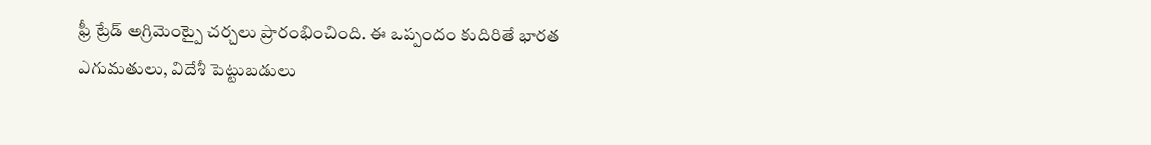ఫ్రీ ట్రేడ్ అగ్రిమెంట్పై చర్చలు ప్రారంభించింది. ఈ ఒప్పందం కుదిరితే భారత ఎగుమతులు, విదేశీ పెట్టుబడులు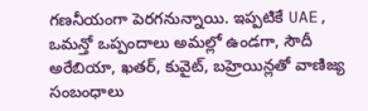గణనీయంగా పెరగనున్నాయి. ఇప్పటికే UAE, ఒమన్తో ఒప్పందాలు అమల్లో ఉండగా, సౌదీ అరేబియా, ఖతర్, కువైట్, బహ్రెయిన్లతో వాణిజ్య సంబంధాలు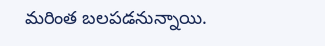మరింత బలపడనున్నాయి.